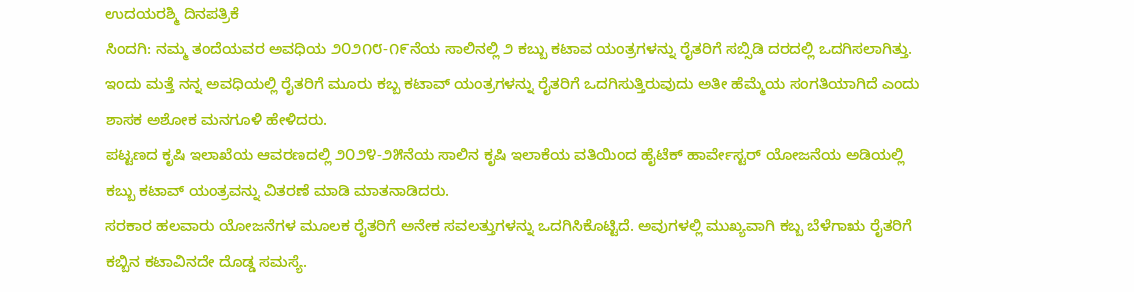ಉದಯರಶ್ಮಿ ದಿನಪತ್ರಿಕೆ
ಸಿಂದಗಿ: ನಮ್ಮ ತಂದೆಯವರ ಅವಧಿಯ ೨೦೨೧೮-೧೯ನೆಯ ಸಾಲಿನಲ್ಲಿ ೨ ಕಬ್ಬು ಕಟಾವ ಯಂತ್ರಗಳನ್ನು ರೈತರಿಗೆ ಸಬ್ಸಿಡಿ ದರದಲ್ಲಿ ಒದಗಿಸಲಾಗಿತ್ತು. ಇಂದು ಮತ್ತೆ ನನ್ನ ಅವಧಿಯಲ್ಲಿ ರೈತರಿಗೆ ಮೂರು ಕಬ್ಬ ಕಟಾವ್ ಯಂತ್ರಗಳನ್ನು ರೈತರಿಗೆ ಒದಗಿಸುತ್ತಿರುವುದು ಅತೀ ಹೆಮ್ಮೆಯ ಸಂಗತಿಯಾಗಿದೆ ಎಂದು ಶಾಸಕ ಅಶೋಕ ಮನಗೂಳಿ ಹೇಳಿದರು.
ಪಟ್ಟಣದ ಕೃಷಿ ಇಲಾಖೆಯ ಆವರಣದಲ್ಲಿ ೨೦೨೪-೨೫ನೆಯ ಸಾಲಿನ ಕೃಷಿ ಇಲಾಕೆಯ ವತಿಯಿಂದ ಹೈಟೆಕ್ ಹಾರ್ವೇಸ್ಟರ್ ಯೋಜನೆಯ ಅಡಿಯಲ್ಲಿ ಕಬ್ಬು ಕಟಾವ್ ಯಂತ್ರವನ್ನು ವಿತರಣೆ ಮಾಡಿ ಮಾತನಾಡಿದರು.
ಸರಕಾರ ಹಲವಾರು ಯೋಜನೆಗಳ ಮೂಲಕ ರೈತರಿಗೆ ಅನೇಕ ಸವಲತ್ತುಗಳನ್ನು ಒದಗಿಸಿಕೊಟ್ಟಿದೆ. ಅವುಗಳಲ್ಲಿ ಮುಖ್ಯವಾಗಿ ಕಬ್ಬ ಬೆಳೆಗಾಋ ರೈತರಿಗೆ ಕಬ್ಬಿನ ಕಟಾವಿನದೇ ದೊಡ್ಡ ಸಮಸ್ಯೆ.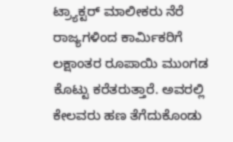ಟ್ರ್ಯಾಕ್ಟರ್ ಮಾಲೀಕರು ನೆರೆ ರಾಜ್ಯಗಳಿಂದ ಕಾರ್ಮಿಕರಿಗೆ ಲಕ್ಷಾಂತರ ರೂಪಾಯಿ ಮುಂಗಡ ಕೊಟ್ಟು ಕರೆತರುತ್ತಾರೆ. ಅವರಲ್ಲಿ ಕೇಲವರು ಹಣ ತೆಗೆದುಕೊಂಡು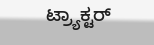ಟ್ರ್ಯಾಕ್ಟರ್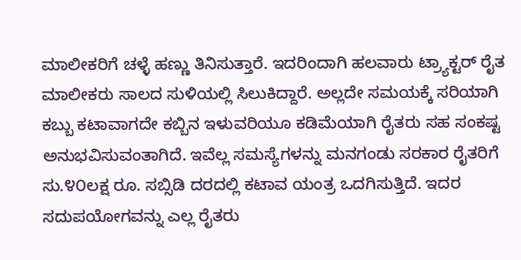ಮಾಲೀಕರಿಗೆ ಚಳ್ಳೆ ಹಣ್ಣು ತಿನಿಸುತ್ತಾರೆ. ಇದರಿಂದಾಗಿ ಹಲವಾರು ಟ್ರ್ಯಾಕ್ಟರ್ ರೈತ ಮಾಲೀಕರು ಸಾಲದ ಸುಳಿಯಲ್ಲಿ ಸಿಲುಕಿದ್ದಾರೆ. ಅಲ್ಲದೇ ಸಮಯಕ್ಕೆ ಸರಿಯಾಗಿ ಕಬ್ಬು ಕಟಾವಾಗದೇ ಕಬ್ಬಿನ ಇಳುವರಿಯೂ ಕಡಿಮೆಯಾಗಿ ರೈತರು ಸಹ ಸಂಕಷ್ಟ ಅನುಭವಿಸುವಂತಾಗಿದೆ. ಇವೆಲ್ಲ ಸಮಸ್ಯೆಗಳನ್ನು ಮನಗಂಡು ಸರಕಾರ ರೈತರಿಗೆ ಸು.೪೦ಲಕ್ಷ ರೂ. ಸಬ್ಸಿಡಿ ದರದಲ್ಲಿ ಕಟಾವ ಯಂತ್ರ ಒದಗಿಸುತ್ತಿದೆ. ಇದರ ಸದುಪಯೋಗವನ್ನು ಎಲ್ಲ ರೈತರು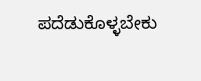ಪದೆಡುಕೊಳ್ಳಬೇಕು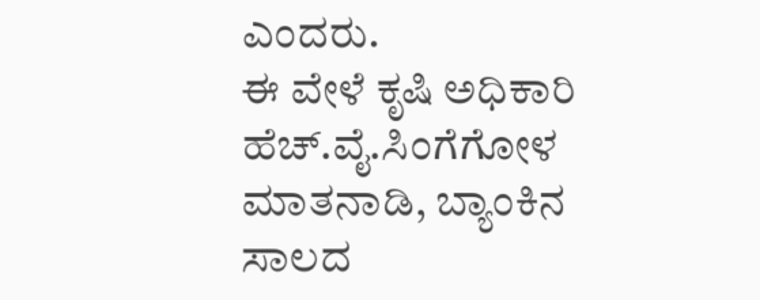ಎಂದರು.
ಈ ವೇಳೆ ಕೃಷಿ ಅಧಿಕಾರಿ ಹೆಚ್.ವೈ.ಸಿಂಗೆಗೋಳ ಮಾತನಾಡಿ, ಬ್ಯಾಂಕಿನ ಸಾಲದ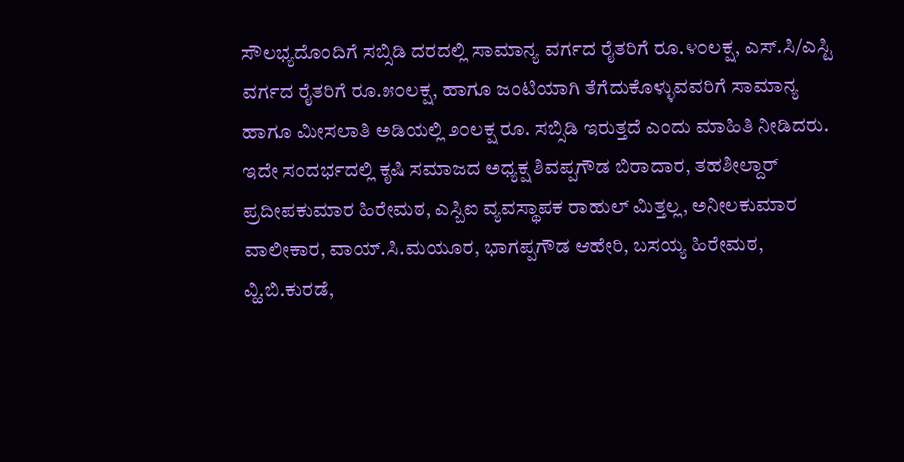ಸೌಲಭ್ಯದೊಂದಿಗೆ ಸಬ್ಸಿಡಿ ದರದಲ್ಲಿ ಸಾಮಾನ್ಯ ವರ್ಗದ ರೈತರಿಗೆ ರೂ.೪೦ಲಕ್ಷ, ಎಸ್.ಸಿ/ಎಸ್ಟಿ ವರ್ಗದ ರೈತರಿಗೆ ರೂ.೫೦ಲಕ್ಷ, ಹಾಗೂ ಜಂಟಿಯಾಗಿ ತೆಗೆದುಕೊಳ್ಳುವವರಿಗೆ ಸಾಮಾನ್ಯ ಹಾಗೂ ಮೀಸಲಾತಿ ಅಡಿಯಲ್ಲಿ ೨೦ಲಕ್ಷ ರೂ. ಸಬ್ಸಿಡಿ ಇರುತ್ತದೆ ಎಂದು ಮಾಹಿತಿ ನೀಡಿದರು.
ಇದೇ ಸಂದರ್ಭದಲ್ಲಿ ಕೃಷಿ ಸಮಾಜದ ಅಧ್ಯಕ್ಷ ಶಿವಪ್ಪಗೌಡ ಬಿರಾದಾರ, ತಹಶೀಲ್ದಾರ್ ಪ್ರದೀಪಕುಮಾರ ಹಿರೇಮಠ, ಎಸ್ಬಿಐ ವ್ಯವಸ್ಥಾಪಕ ರಾಹುಲ್ ಮಿತ್ತಲ್ಲ, ಅನೀಲಕುಮಾರ ವಾಲೀಕಾರ, ವಾಯ್.ಸಿ.ಮಯೂರ, ಭಾಗಪ್ಪಗೌಡ ಆಹೇರಿ, ಬಸಯ್ಯ ಹಿರೇಮಠ, ವ್ಹಿ.ಬಿ.ಕುರಡೆ,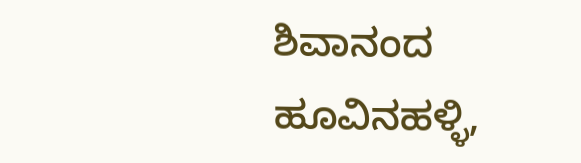ಶಿವಾನಂದ ಹೂವಿನಹಳ್ಳಿ,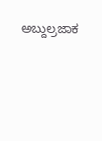ಅಬ್ದುಲ್ರಜಾಕ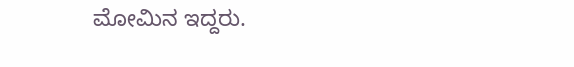ಮೋಮಿನ ಇದ್ದರು.